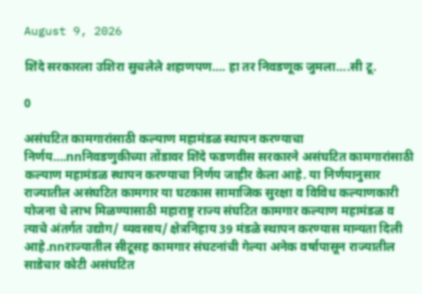August 9, 2026

शिंदे सरकारला उशिरा सुचलेले शहाणपण…. हा तर निवडणूक जुमला….सी टू.

0

असंघटित कामगारांसाठी कल्याण महामंडळ स्थापन करण्याचा निर्णय….nnनिवडणुकीच्या तोंडावर शिंदे फडणवीस सरकारने असंघटित कामगारांसाठी कल्याण महामंडळ स्थापन करण्याचा निर्णय जाहीर केला आहे. या निर्णयानुसार राज्यातील असंघटित कामगार या घटकास सामाजिक सुरक्षा व विविध कल्याणकारी योजना चे लाभ मिळण्यासाठी महाराष्ट्र राज्य संघटित कामगार कल्याण महामंडळ व त्याचे अंतर्गत उद्योग/ व्यवसाय/ क्षेत्रनिहाय 39 मंडळे स्थापन करण्यास मान्यता दिली आहे.nnराज्यातील सीटूसह कामगार संघटनांची गेल्या अनेक वर्षापासून राज्यातील साडेचार कोटी असंघटित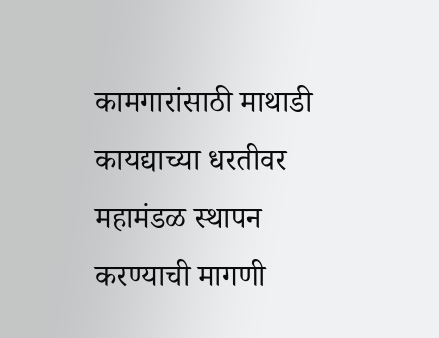कामगारांसाठी माथाडी कायद्याच्या धरतीवर महामंडळ स्थापन करण्याची मागणी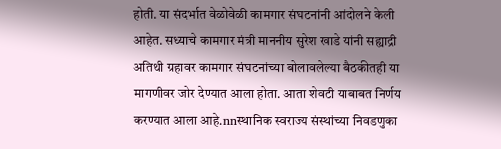होती. या संदर्भात वेळोवेळी कामगार संघटनांनी आंदोलने केली आहेत. सध्याचे कामगार मंत्री माननीय सुरेश खाडे यांनी सह्याद्री अतिथी ग्रहावर कामगार संघटनांच्या बोलावलेल्या बैठकीतही या मागणीवर जोर देण्यात आला होता. आता शेवटी याबाबत निर्णय करण्यात आला आहे.nnस्थानिक स्वराज्य संस्थांच्या निवडणुका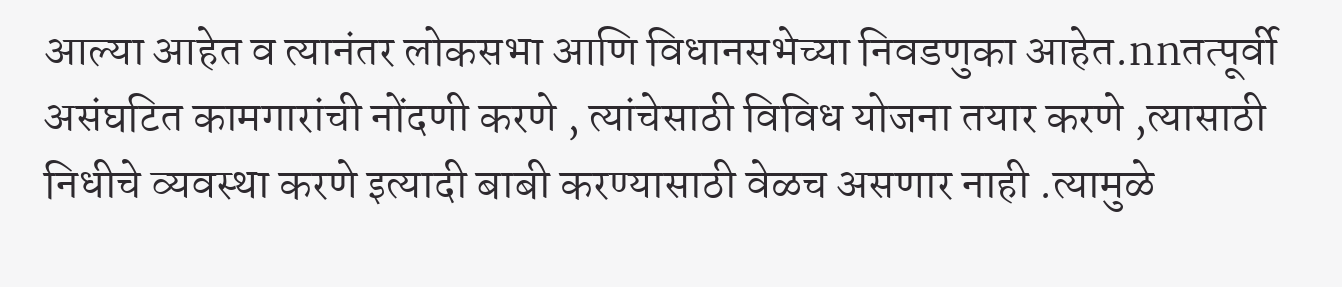आल्या आहेत व त्यानंतर लोकसभा आणि विधानसभेच्या निवडणुका आहेत.nnतत्पूर्वी असंघटित कामगारांची नोंदणी करणे , त्यांचेसाठी विविध योजना तयार करणे ,त्यासाठी निधीचे व्यवस्था करणे इत्यादी बाबी करण्यासाठी वेळच असणार नाही .त्यामुळे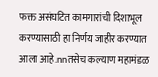फक्त असंघटित कामगारांची दिशाभूल करण्यासाठी हा निर्णय जाहीर करण्यात आला आहे.nnतसेच कल्याण महामंडळ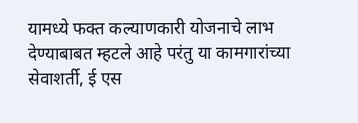यामध्ये फक्त कल्याणकारी योजनाचे लाभ देण्याबाबत म्हटले आहे परंतु या कामगारांच्या सेवाशर्ती, ई एस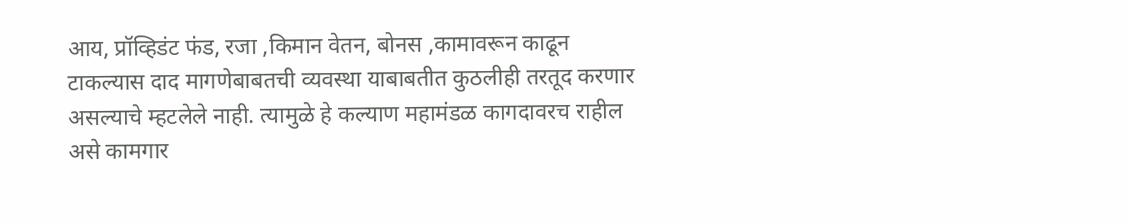आय, प्रॉव्हिडंट फंड, रजा ,किमान वेतन, बोनस ,कामावरून काढून टाकल्यास दाद मागणेबाबतची व्यवस्था याबाबतीत कुठलीही तरतूद करणार असल्याचे म्हटलेले नाही. त्यामुळे हे कल्याण महामंडळ कागदावरच राहील असे कामगार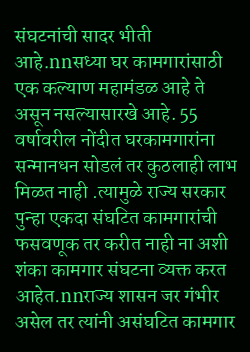संघटनांची सादर भीती आहे.nnसध्या घर कामगारांसाठी एक कल्याण महामंडळ आहे ते असून नसल्यासारखे आहे. 55 वर्षावरील नोंदीत घरकामगारांना सन्मानधन सोडलं तर कुठलाही लाभ मिळत नाही .त्यामुळे राज्य सरकार पुन्हा एकदा संघटित कामगारांची फसवणूक तर करीत नाही ना अशी शंका कामगार संघटना व्यक्त करत आहेत.nnराज्य शासन जर गंभीर असेल तर त्यांनी असंघटित कामगार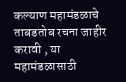कल्याण महामंडळाचे ताबडतोब रचना जाहीर करावी , या महामंडळासाठी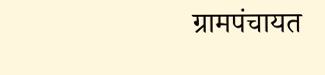ग्रामपंचायत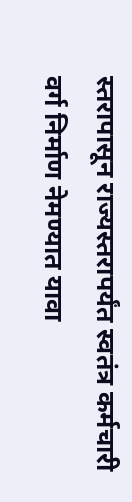स्तरापासून राज्यस्तरापर्यंत स्वतंत्र कर्मचारी वर्ग निर्माण नेमण्यात यावा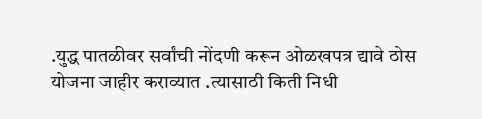.युद्ध पातळीवर सर्वांची नोंदणी करून ओळखपत्र द्यावे ठोस योजना जाहीर कराव्यात .त्यासाठी किती निधी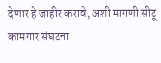देणार हे जाहीर करावे, अशी मागणी सीटू कामगार संघटना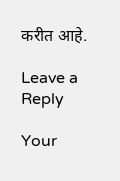करीत आहे.

Leave a Reply

Your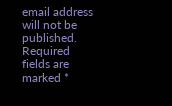email address will not be published. Required fields are marked *